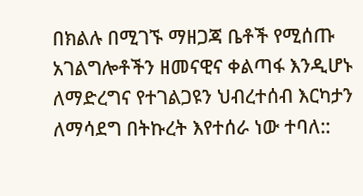በክልሉ በሚገኙ ማዘጋጃ ቤቶች የሚሰጡ አገልግሎቶችን ዘመናዊና ቀልጣፋ እንዲሆኑ ለማድረግና የተገልጋዩን ህብረተሰብ እርካታን ለማሳደግ በትኩረት እየተሰራ ነው ተባለ::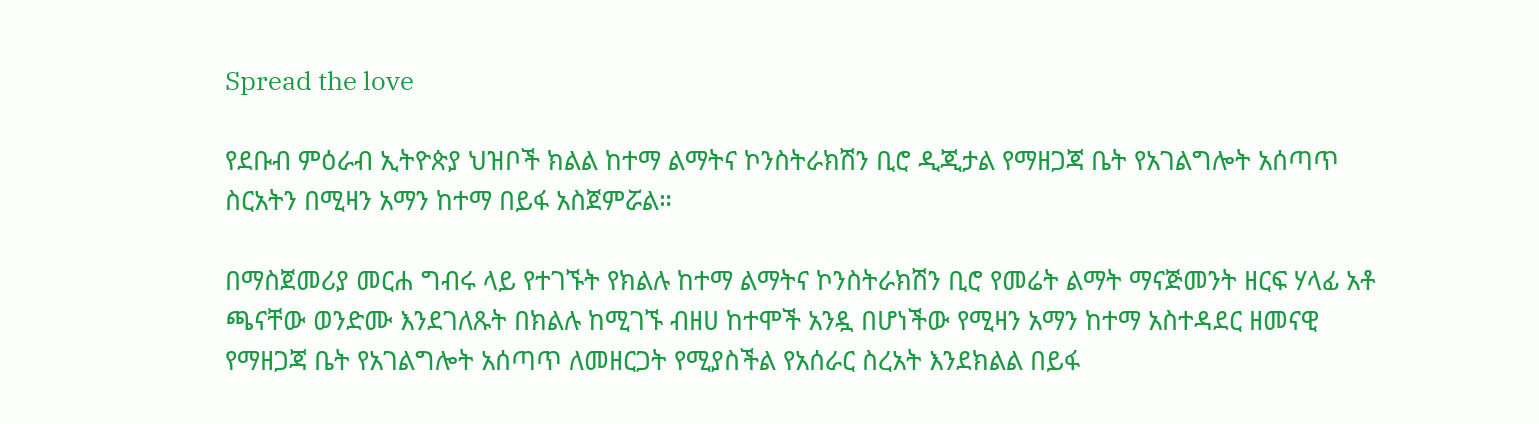Spread the love

የደቡብ ምዕራብ ኢትዮጵያ ህዝቦች ክልል ከተማ ልማትና ኮንስትራክሽን ቢሮ ዲጂታል የማዘጋጃ ቤት የአገልግሎት አሰጣጥ ስርአትን በሚዛን አማን ከተማ በይፋ አስጀምሯል።

በማስጀመሪያ መርሐ ግብሩ ላይ የተገኙት የክልሉ ከተማ ልማትና ኮንስትራክሽን ቢሮ የመሬት ልማት ማናጅመንት ዘርፍ ሃላፊ አቶ ጫናቸው ወንድሙ እንደገለጹት በክልሉ ከሚገኙ ብዘሀ ከተሞች አንዷ በሆነችው የሚዛን አማን ከተማ አስተዳደር ዘመናዊ የማዘጋጃ ቤት የአገልግሎት አሰጣጥ ለመዘርጋት የሚያስችል የአሰራር ስረአት እንደክልል በይፋ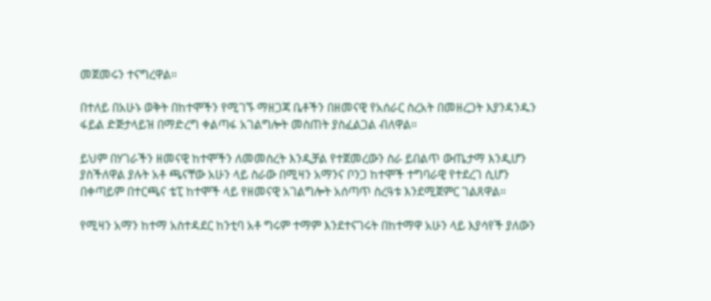መጀመሩን ተናግረዋል።

በተለይ በአሁኑ ወቅት በከተሞችን የሚገኙ ማዘጋጃ ቤቶችን በዘመናዊ የአሰራር ስረአት በመዘረጋት እያንዳንዱን ፋይል ድጅታላይዝ በማድረግ ቀልጣፋ አገልግሎት መስጠት ያስፈልጋል ብለዋል።

ይህም በሃገራችን ዘመናዊ ከተሞችን ለመመስረት እንዲቻል የተጀመረውን ስራ ይበልጥ ውጤታማ እንዲሆን ያስችለዋል ያሉት አቶ ጫናቸው አሁን ላይ ስራው በሚዛን አማንና ቦንጋ ከተሞች ተግባራዊ የተደረገ ሲሆን በቀጣይም በተርጫና ቴፒ ከተሞች ላይ የዘመናዊ አገልግሎት አሰጣጥ ስረዓቱ እንደሚጀምር ገልጸዋል።

የሚዛን አማን ከተማ አስተዳደር ከንቲባ አቶ ግሩም ተማም እንደተናገሩት በከተማዋ አሁን ላይ እያሳየች ያለውን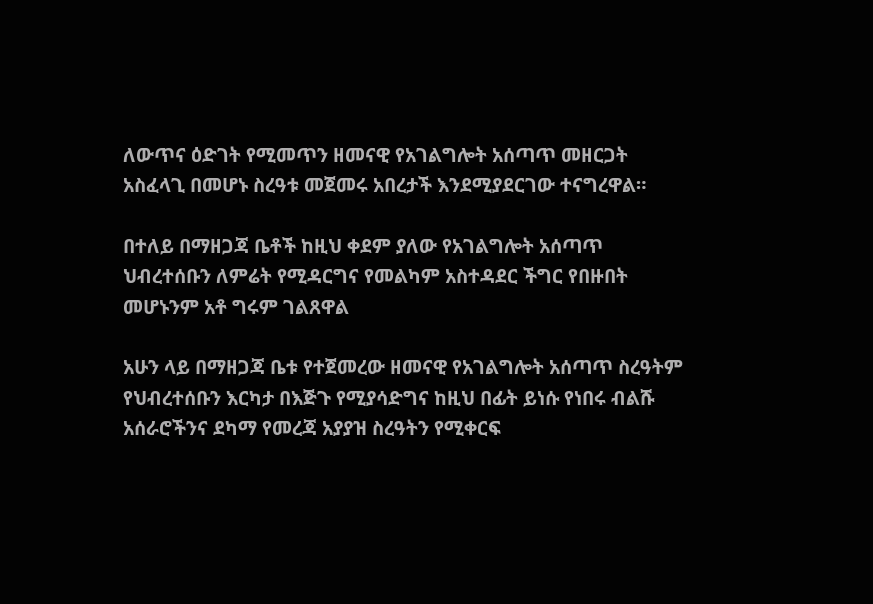ለውጥና ዕድገት የሚመጥን ዘመናዊ የአገልግሎት አሰጣጥ መዘርጋት አስፈላጊ በመሆኑ ስረዓቱ መጀመሩ አበረታች እንደሚያደርገው ተናግረዋል።

በተለይ በማዘጋጃ ቤቶች ከዚህ ቀደም ያለው የአገልግሎት አሰጣጥ ህብረተሰቡን ለምሬት የሚዳርግና የመልካም አስተዳደር ችግር የበዙበት መሆኑንም አቶ ግሩም ገልጸዋል

አሁን ላይ በማዘጋጃ ቤቱ የተጀመረው ዘመናዊ የአገልግሎት አሰጣጥ ስረዓትም የህብረተሰቡን እርካታ በእጅጉ የሚያሳድግና ከዚህ በፊት ይነሱ የነበሩ ብልሹ አሰራሮችንና ደካማ የመረጃ አያያዝ ስረዓትን የሚቀርፍ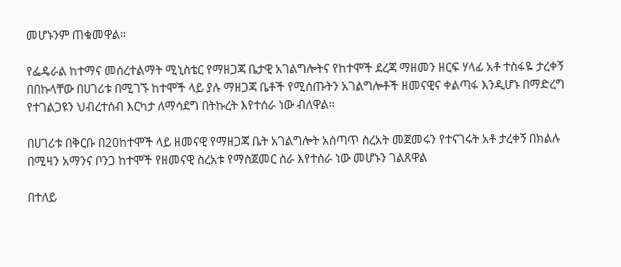መሆኑንም ጠቁመዋል።

የፌዴራል ከተማና መሰረተልማት ሚኒስቴር የማዘጋጃ ቤታዊ አገልግሎትና የከተሞች ደረጃ ማዘመን ዘርፍ ሃላፊ አቶ ተስፋዬ ታረቀኝ በበኩላቸው በሀገሪቱ በሚገኙ ከተሞች ላይ ያሉ ማዘጋጃ ቤቶች የሚሰጡትን አገልግሎቶች ዘመናዊና ቀልጣፋ እንዲሆኑ በማድረግ የተገልጋዩን ህብረተሰብ እርካታ ለማሳደግ በትኩረት እየተሰራ ነው ብለዋል።

በሀገሪቱ በቅርቡ በ20ከተሞች ላይ ዘመናዊ የማዘጋጃ ቤት አገልግሎት አሰጣጥ ስረአት መጀመሩን የተናገሩት አቶ ታረቀኝ በክልሉ በሚዛን አማንና ቦንጋ ከተሞች የዘመናዊ ስረአቱ የማስጀመር ስራ እየተሰራ ነው መሆኑን ገልጸዋል

በተለይ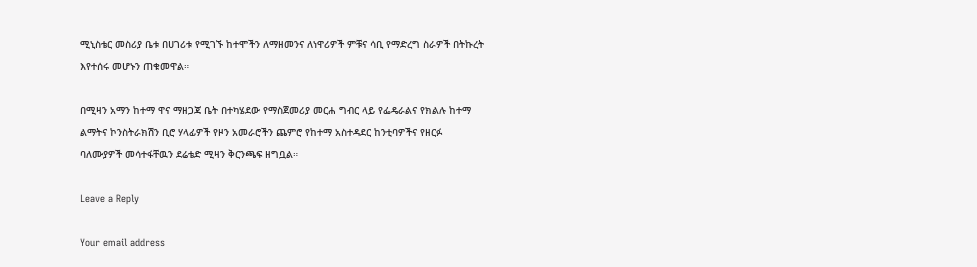ሚኒስቴር መስሪያ ቤቱ በሀገሪቱ የሚገኙ ከተሞችን ለማዘመንና ለነዋሪዎች ምቹና ሳቢ የማድረግ ስራዎች በትኩረት እየተሰሩ መሆኑን ጠቁመዋል።

በሚዛን አማን ከተማ ዋና ማዘጋጃ ቤት በተካሄደው የማስጀመሪያ መርሐ ግብር ላይ የፌዴራልና የክልሉ ከተማ ልማትና ኮንስትራክሽን ቢሮ ሃላፊዎች የዞን አመራሮችን ጨምሮ የከተማ አስተዳደር ከንቲባዎችና የዘርፉ ባለሙያዎች መሳተፋቸዉን ደሬቴድ ሚዛን ቅርንጫፍ ዘግቧል።

Leave a Reply

Your email address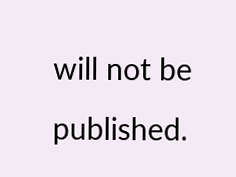will not be published.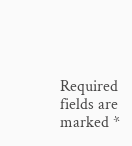Required fields are marked *